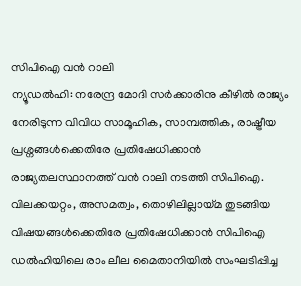സിപിഐ വൻ റാലി
ന്യൂഡൽഹി: നരേന്ദ്ര മോദി സർക്കാരിനു കീഴിൽ രാജ്യം നേരിടുന്ന വിവിധ സാമൂഹിക, സാമ്പത്തിക, രാഷ്ട്രീയ പ്രശ്നങ്ങൾക്കെതിരേ പ്രതിഷേധിക്കാൻ രാജ്യതലസ്ഥാനത്ത് വൻ റാലി നടത്തി സിപിഐ. വിലക്കയറ്റം, അസമത്വം, തൊഴിലില്ലായ്മ തുടങ്ങിയ വിഷയങ്ങൾക്കെതിരേ പ്രതിഷേധിക്കാൻ സിപിഐ ഡൽഹിയിലെ രാം ലീല മൈതാനിയിൽ സംഘടിപ്പിച്ച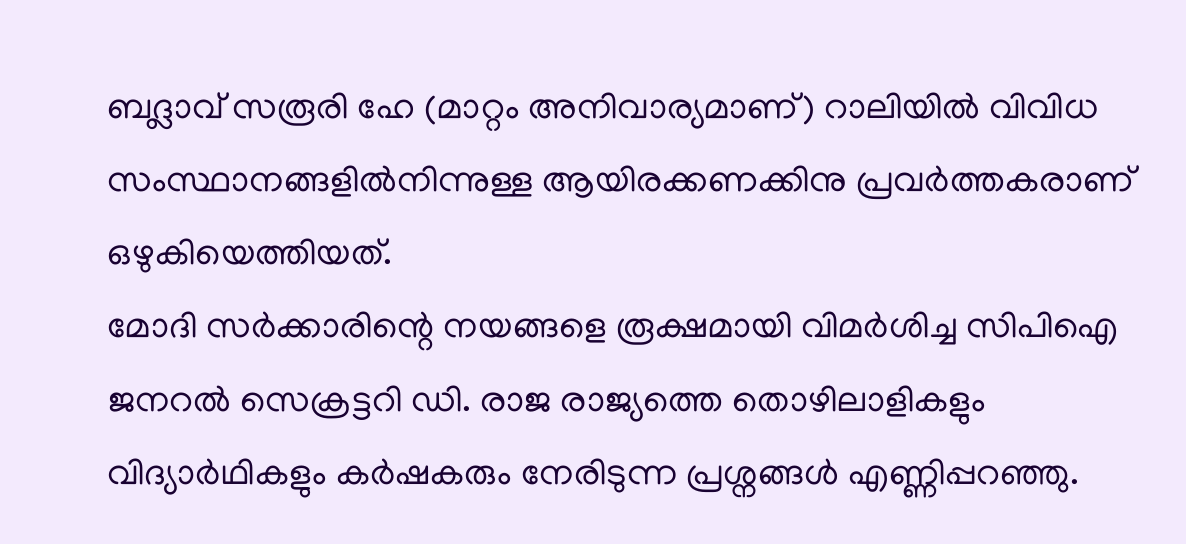ബദ്ലാവ് സരൂരി ഹേ (മാറ്റം അനിവാര്യമാണ്) റാലിയിൽ വിവിധ സംസ്ഥാനങ്ങളിൽനിന്നുള്ള ആയിരക്കണക്കിനു പ്രവർത്തകരാണ് ഒഴുകിയെത്തിയത്.
മോദി സർക്കാരിന്റെ നയങ്ങളെ രൂക്ഷമായി വിമർശിച്ച സിപിഐ ജനറൽ സെക്രട്ടറി ഡി. രാജ രാജ്യത്തെ തൊഴിലാളികളും വിദ്യാർഥികളും കർഷകരും നേരിടുന്ന പ്രശ്നങ്ങൾ എണ്ണിപ്പറഞ്ഞു.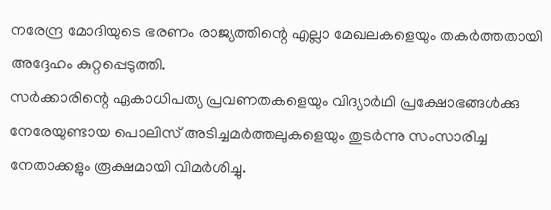നരേന്ദ്ര മോദിയുടെ ഭരണം രാജ്യത്തിന്റെ എല്ലാ മേഖലകളെയും തകർത്തതായി അദ്ദേഹം കുറ്റപ്പെടുത്തി.
സർക്കാരിന്റെ ഏകാധിപത്യ പ്രവണതകളെയും വിദ്യാർഥി പ്രക്ഷോഭങ്ങൾക്കു നേരേയുണ്ടായ പൊലിസ് അടിച്ചമർത്തലുകളെയും തുടർന്നു സംസാരിച്ച നേതാക്കളും രൂക്ഷമായി വിമർശിച്ചു.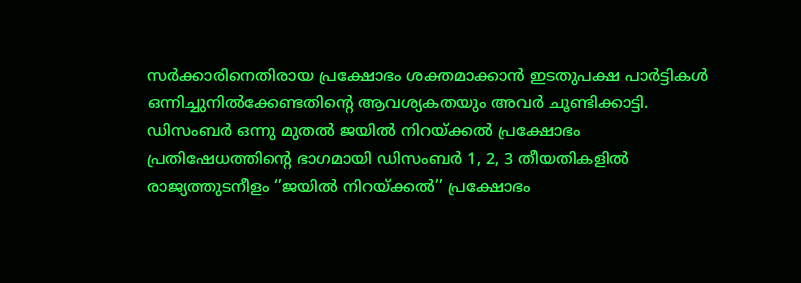സർക്കാരിനെതിരായ പ്രക്ഷോഭം ശക്തമാക്കാൻ ഇടതുപക്ഷ പാർട്ടികൾ ഒന്നിച്ചുനിൽക്കേണ്ടതിന്റെ ആവശ്യകതയും അവർ ചൂണ്ടിക്കാട്ടി.
ഡിസംബർ ഒന്നു മുതൽ ജയിൽ നിറയ്ക്കൽ പ്രക്ഷോഭം
പ്രതിഷേധത്തിന്റെ ഭാഗമായി ഡിസംബർ 1, 2, 3 തീയതികളിൽ രാജ്യത്തുടനീളം ‘’ജയിൽ നിറയ്ക്കൽ’’ പ്രക്ഷോഭം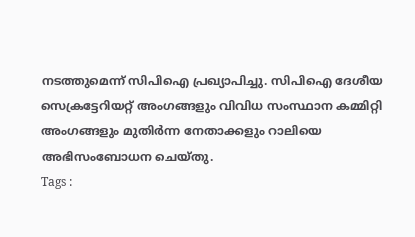നടത്തുമെന്ന് സിപിഐ പ്രഖ്യാപിച്ചു. സിപിഐ ദേശീയ സെക്രട്ടേറിയറ്റ് അംഗങ്ങളും വിവിധ സംസ്ഥാന കമ്മിറ്റി അംഗങ്ങളും മുതിർന്ന നേതാക്കളും റാലിയെ അഭിസംബോധന ചെയ്തു.
Tags :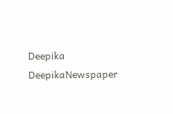Deepika DeepikaNewspaper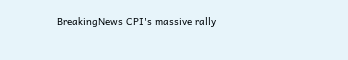BreakingNews CPI's massive rally